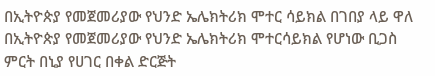በኢትዮጵያ የመጀመሪያው የህንድ ኤሌክትሪክ ሞተር ሳይክል በገበያ ላይ ዋለ
በኢትዮጵያ የመጀመሪያው የህንድ ኤሌክትሪክ ሞተርሳይክል የሆነው ቢጋስ ምርት በኒያ የሀገር በቀል ድርጅት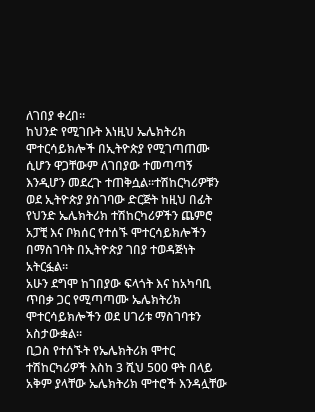ለገበያ ቀረበ።
ከህንድ የሚገቡት እነዚህ ኤሌክትሪክ ሞተርሳይክሎች በኢትዮጵያ የሚገጣጠሙ ሲሆን ዋጋቸውም ለገበያው ተመጣጣኝ እንዲሆን መደረጉ ተጠቅሷል።ተሽከርካሪዎቹን ወደ ኢትዮጵያ ያስገባው ድርጅት ከዚህ በፊት የህንድ ኤሌክትሪክ ተሽከርካሪዎችን ጨምሮ አፓቺ እና ቦክሰር የተሰኙ ሞተርሳይክሎችን በማስገባት በኢትዮጵያ ገበያ ተወዳጅነት አትርፏል።
አሁን ደግሞ ከገበያው ፍላጎት እና ከአካባቢ ጥበቃ ጋር የሚጣጣሙ ኤሌክትሪክ ሞተርሳይክሎችን ወደ ሀገሪቱ ማስገባቱን አስታውቋል።
ቢጋስ የተሰኙት የኤሌክትሪክ ሞተር ተሽከርካሪዎች እስከ 3 ሺህ 500 ዋት በላይ አቅም ያላቸው ኤሌክትሪክ ሞተሮች እንዳሏቸው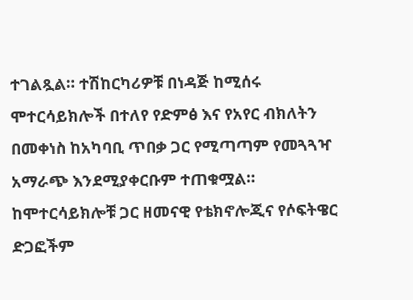ተገልጿል። ተሽከርካሪዎቹ በነዳጅ ከሚሰሩ ሞተርሳይክሎች በተለየ የድምፅ እና የአየር ብክለትን በመቀነስ ከአካባቢ ጥበቃ ጋር የሚጣጣም የመጓጓዣ አማራጭ እንደሚያቀርቡም ተጠቁሟል።
ከሞተርሳይክሎቹ ጋር ዘመናዊ የቴክኖሎጂና የሶፍትዌር ድጋፎችም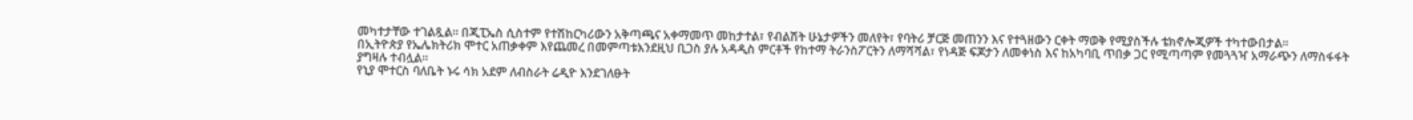መካተታቸው ተገልጿል። በጂፒኤስ ሲስተም የተሽከርካሪውን አቅጣጫና አቀማመጥ መከታተል፣ የብልሽት ሁኔታዎችን መለየት፣ የባትሪ ቻርጅ መጠንን እና የተጓዘውን ርቀት ማወቅ የሚያስችሉ ቴክኖሎጂዎች ተካተውበታል።
በኢትዮጵያ የኤሌክትሪክ ሞተር አጠቃቀም እየጨመረ በመምጣቱእንደዚህ ቢጋስ ያሉ አዳዲስ ምርቶች የከተማ ትራንስፖርትን ለማሻሻል፣ የነዳጅ ፍጆታን ለመቀነስ እና ከአካባቢ ጥበቃ ጋር የሚጣጣም የመጓጓዣ አማራጭን ለማስፋፋት ያግዛሉ ተብሏል።
የኒያ ሞተርስ ባለቤት ኑሩ ሳክ አደም ለብስራት ሬዲዮ እንደገለፁት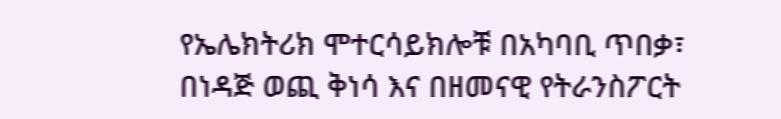የኤሌክትሪክ ሞተርሳይክሎቹ በአካባቢ ጥበቃ፣ በነዳጅ ወጪ ቅነሳ እና በዘመናዊ የትራንስፖርት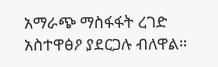አማራጭ ማስፋፋት ረገድ አስተዋፅዖ ያደርጋሉ ብለዋል።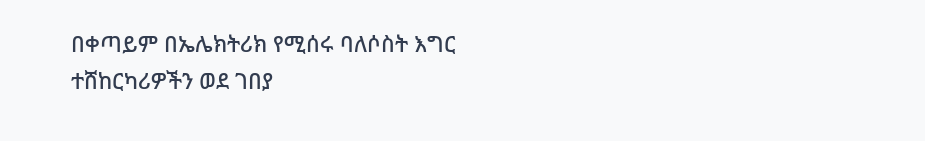በቀጣይም በኤሌክትሪክ የሚሰሩ ባለሶስት እግር ተሸከርካሪዎችን ወደ ገበያ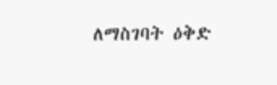ለማስገባት ዕቅድ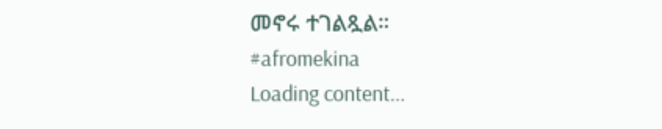መኖሩ ተገልጿል።
#afromekina
Loading content...